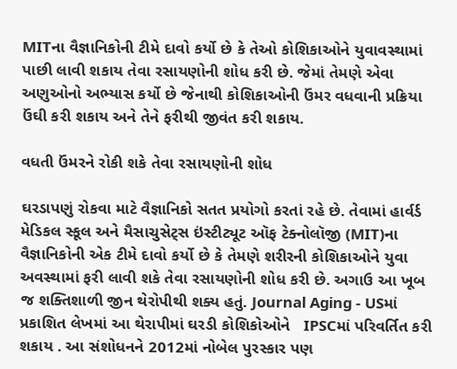MITના વૈજ્ઞાનિકોની ટીમે દાવો કર્યો છે કે તેઓ કોશિકાઓને યુવાવસ્થામાં પાછી લાવી શકાય તેવા રસાયણોની શોધ કરી છે. જેમાં તેમણે એવા અણુઓનો અભ્યાસ કર્યો છે જેનાથી કોશિકાઓની ઉંમર વધવાની પ્રક્રિયા ઉંઘી કરી શકાય અને તેને ફરીથી જીવંત કરી શકાય.

વધતી ઉંમરને રોકી શકે તેવા રસાયણોની શોધ

ઘરડાપણું રોકવા માટે વૈજ્ઞાનિકો સતત પ્રયોગો કરતાં રહે છે. તેવામાં હાર્વર્ડ મેડિકલ સ્કૂલ અને મૈસાચુસેટ્સ ઇંસ્ટીટ્યૂટ ઑફ ટેક્નોલૉજી (MIT)ના વૈજ્ઞાનિકોની એક ટીમે દાવો કર્યો છે કે તેમણે શરીરની કોશિકાઓને યુવા અવસ્થામાં ફરી લાવી શકે તેવા રસાયણોની શોધ કરી છે. અગાઉ આ ખૂબ જ શક્તિશાળી જીન થેરોપીથી શક્ય હતું. Journal Aging - USમાં પ્રકાશિત લેખમાં આ થેરાપીમાં ઘરડી કોશિકોઓને   IPSCમાં પરિવર્તિત કરી શકાય . આ સંશોધનને 2012માં નોબેલ પુરસ્કાર પણ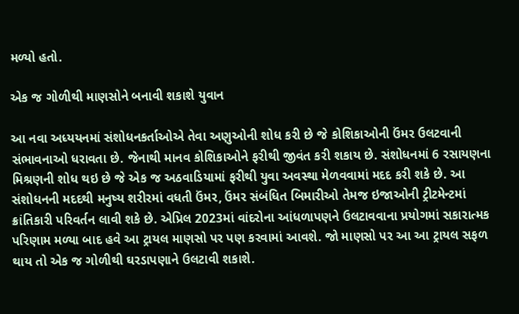મળ્યો હતો.

એક જ ગોળીથી માણસોને બનાવી શકાશે યુવાન

આ નવા અધ્યયનમાં સંશોધનકર્તાઓએ તેવા અણુઓની શોધ કરી છે જે કોશિકાઓની ઉંમર ઉલટવાની સંભાવનાઓ ધરાવતા છે. જેનાથી માનવ કોશિકાઓને ફરીથી જીવંત કરી શકાય છે. સંશોધનમાં 6 રસાયણના મિશ્રણની શોધ થઇ છે જે એક જ અઠવાડિયામાં ફરીથી યુવા અવસ્થા મેળવવામાં મદદ કરી શકે છે. આ સંશોધનની મદદથી મનુષ્ય શરીરમાં વધતી ઉંમર, ઉંમર સંબંધિત બિમારીઓ તેમજ ઇજાઓની ટ્રીટમેન્ટમાં ક્રાંતિકારી પરિવર્તન લાવી શકે છે. એપ્રિલ 2023માં વાંદરોના આંધળાપણને ઉલટાવવાના પ્રયોગમાં સકારાત્મક પરિણામ મળ્યા બાદ હવે આ ટ્રાયલ માણસો પર પણ કરવામાં આવશે. જો માણસો પર આ આ ટ્રાયલ સફળ થાય તો એક જ ગોળીથી ઘરડાપણાને ઉલટાવી શકાશે.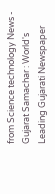from Science technology News - Gujarat Samachar : World's Leading Gujarati Newspaper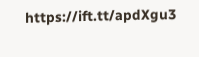https://ift.tt/apdXgu3